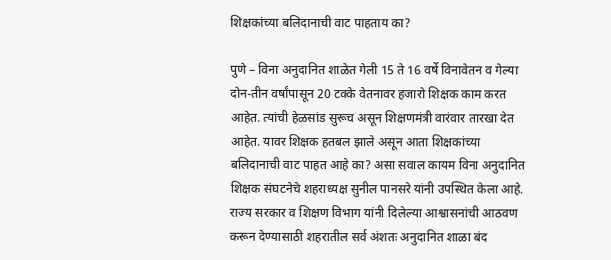शिक्षकांच्या बलिदानाची वाट पाहताय का?

पुणे – विना अनुदानित शाळेत गेली 15 ते 16 वर्षे विनावेतन व गेल्या दोन-तीन वर्षांपासून 20 टक्के वेतनावर हजारो शिक्षक काम करत आहेत. त्यांची हेळसांड सुरूच असून शिक्षणमंत्री वारंवार तारखा देत आहेत. यावर शिक्षक हतबल झाले असून आता शिक्षकांच्या बलिदानाची वाट पाहत आहे का? असा सवाल कायम विना अनुदानित शिक्षक संघटनेचे शहराध्यक्ष सुनील पानसरे यांनी उपस्थित केला आहे.
राज्य सरकार व शिक्षण विभाग यांनी दिलेल्या आश्वासनांची आठवण करून देण्यासाठी शहरातील सर्व अंशतः अनुदानित शाळा बंद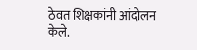ठेवत शिक्षकांनी आंदोलन केले.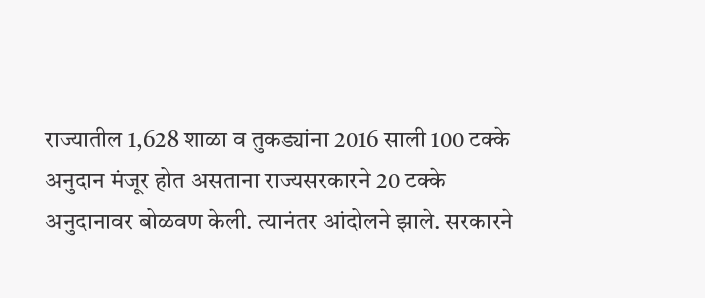राज्यातील 1,628 शाळा व तुकड्यांना 2016 साली 100 टक्के अनुदान मंजूर होत असताना राज्यसरकारने 20 टक्के अनुदानावर बोळवण केली. त्यानंतर आंदोलने झाले. सरकारने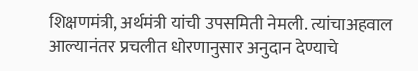शिक्षणमंत्री, अर्थमंत्री यांची उपसमिती नेमली. त्यांचाअहवाल आल्यानंतर प्रचलीत धोरणानुसार अनुदान देण्याचे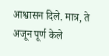आश्वासन दिले. मात्र, ते अजून पूर्ण केले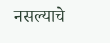नसल्याचे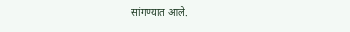सांगण्यात आले.